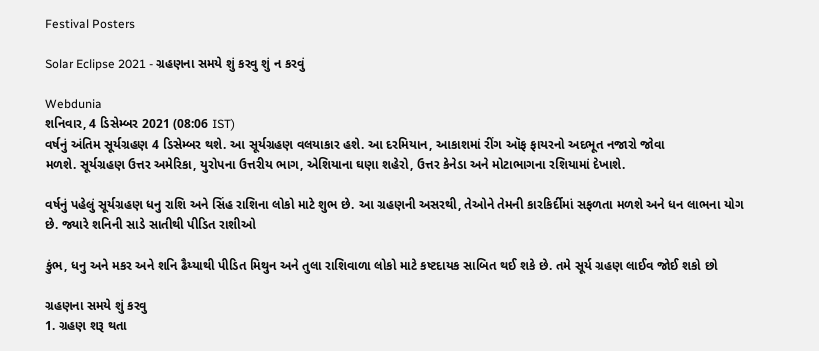Festival Posters

Solar Eclipse 2021 - ગ્રહણના સમયે શું કરવુ શું ન કરવું

Webdunia
શનિવાર, 4 ડિસેમ્બર 2021 (08:06 IST)
વર્ષનું અંતિમ સૂર્યગ્રહણ 4 ડિસેમ્બર થશે. આ સૂર્યગ્રહણ વલયાકાર હશે. આ દરમિયાન, આકાશમાં રીંગ ઑફ ફાયરનો અદભૂત નજારો જોવા
મળશે. સૂર્યગ્રહણ ઉત્તર અમેરિકા, યુરોપના ઉત્તરીય ભાગ, એશિયાના ઘણા શહેરો, ઉત્તર કેનેડા અને મોટાભાગના રશિયામાં દેખાશે.

વર્ષનું પહેલું સૂર્યગ્રહણ ધનુ રાશિ અને સિંહ રાશિના લોકો માટે શુભ છે. આ ગ્રહણની અસરથી, તેઓને તેમની કારકિર્દીમાં સફળતા મળશે અને ધન લાભના યોગ છે. જ્યારે શનિની સાડે સાતીથી પીડિત રાશીઓ

કુંભ, ધનુ અને મકર અને શનિ ઢૈય્યાથી પીડિત મિથુન અને તુલા રાશિવાળા લોકો માટે કષ્ટદાયક સાબિત થઈ શકે છે. તમે સૂર્ય ગ્રહણ લાઈવ જોઈ શકો છો

ગ્રહણના સમયે શું કરવુ
1. ગ્રહણ શરૂ થતા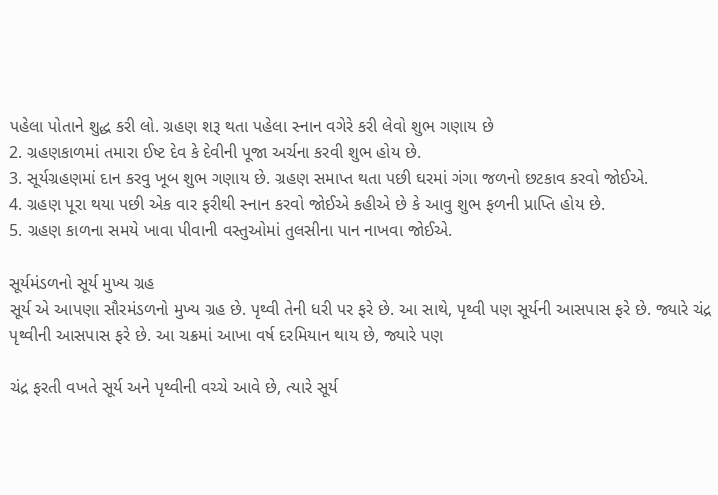પહેલા પોતાને શુદ્ધ કરી લો. ગ્રહણ શરૂ થતા પહેલા સ્નાન વગેરે કરી લેવો શુભ ગણાય છે
2. ગ્રહણકાળમાં તમારા ઈષ્ટ દેવ કે દેવીની પૂજા અર્ચના કરવી શુભ હોય છે.
3. સૂર્યગ્રહણમાં દાન કરવુ ખૂબ શુભ ગણાય છે. ગ્રહણ સમાપ્ત થતા પછી ઘરમાં ગંગા જળનો છટકાવ કરવો જોઈએ.
4. ગ્રહણ પૂરા થયા પછી એક વાર ફરીથી સ્નાન કરવો જોઈએ કહીએ છે કે આવુ શુભ ફળની પ્રાપ્તિ હોય છે.
5. ગ્રહણ કાળના સમયે ખાવા પીવાની વસ્તુઓમાં તુલસીના પાન નાખવા જોઈએ.

સૂર્યમંડળનો સૂર્ય મુખ્ય ગ્રહ
સૂર્ય એ આપણા સૌરમંડળનો મુખ્ય ગ્રહ છે. પૃથ્વી તેની ધરી પર ફરે છે. આ સાથે, પૃથ્વી પણ સૂર્યની આસપાસ ફરે છે. જ્યારે ચંદ્ર પૃથ્વીની આસપાસ ફરે છે. આ ચક્રમાં આખા વર્ષ દરમિયાન થાય છે, જ્યારે પણ

ચંદ્ર ફરતી વખતે સૂર્ય અને પૃથ્વીની વચ્ચે આવે છે, ત્યારે સૂર્ય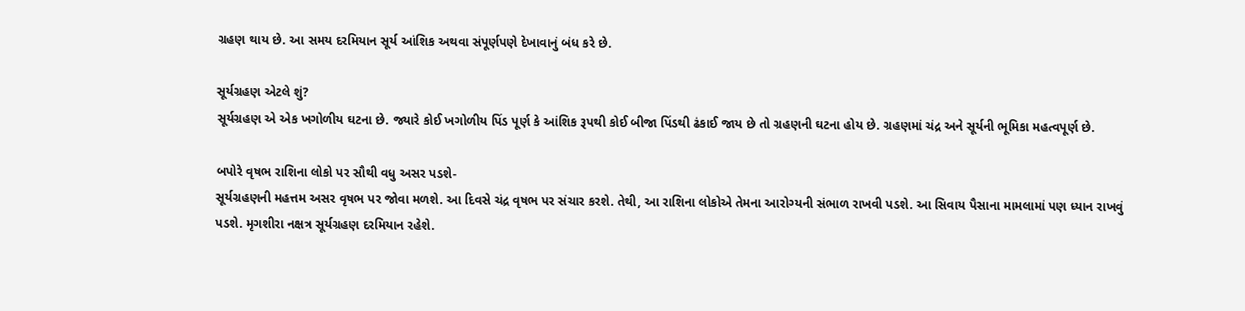ગ્રહણ થાય છે. આ સમય દરમિયાન સૂર્ય આંશિક અથવા સંપૂર્ણપણે દેખાવાનું બંધ કરે છે.

સૂર્યગ્રહણ એટલે શું?
સૂર્યગ્રહણ એ એક ખગોળીય ઘટના છે. જ્યારે કોઈ ખગોળીય પિંડ પૂર્ણ કે આંશિક રૂપથી કોઈ બીજા પિંડથી ઢંકાઈ જાય છે તો ગ્રહણની ઘટના હોય છે. ગ્રહણમાં ચંદ્ર અને સૂર્યની ભૂમિકા મહત્વપૂર્ણ છે.

બપોરે વૃષભ રાશિના લોકો પર સૌથી વધુ અસર પડશે-
સૂર્યગ્રહણની મહત્તમ અસર વૃષભ પર જોવા મળશે. આ દિવસે ચંદ્ર વૃષભ પર સંચાર કરશે. તેથી, આ રાશિના લોકોએ તેમના આરોગ્યની સંભાળ રાખવી પડશે. આ સિવાય પૈસાના મામલામાં પણ ધ્યાન રાખવું પડશે. મૃગશીરા નક્ષત્ર સૂર્યગ્રહણ દરમિયાન રહેશે.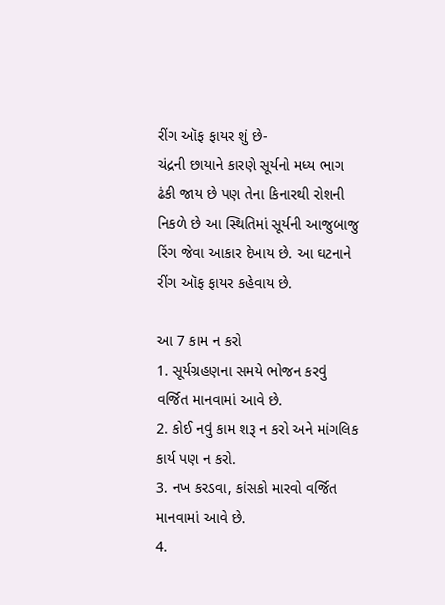રીંગ ઑફ ફાયર શું છે-
ચંદ્રની છાયાને કારણે સૂર્યનો મધ્ય ભાગ ઢંકી જાય છે પણ તેના કિનારથી રોશની નિકળે છે આ સ્થિતિમાં સૂર્યની આજુબાજુ રિંગ જેવા આકાર દેખાય છે. આ ઘટનાને રીંગ ઑફ ફાયર કહેવાય છે.

આ 7 કામ ન કરો
1. સૂર્યગ્રહણના સમયે ભોજન કરવું વર્જિત માનવામાં આવે છે.
2. કોઈ નવું કામ શરૂ ન કરો અને માંગલિક કાર્ય પણ ન કરો.
3. નખ કરડવા, કાંસકો મારવો વર્જિત માનવામાં આવે છે.
4.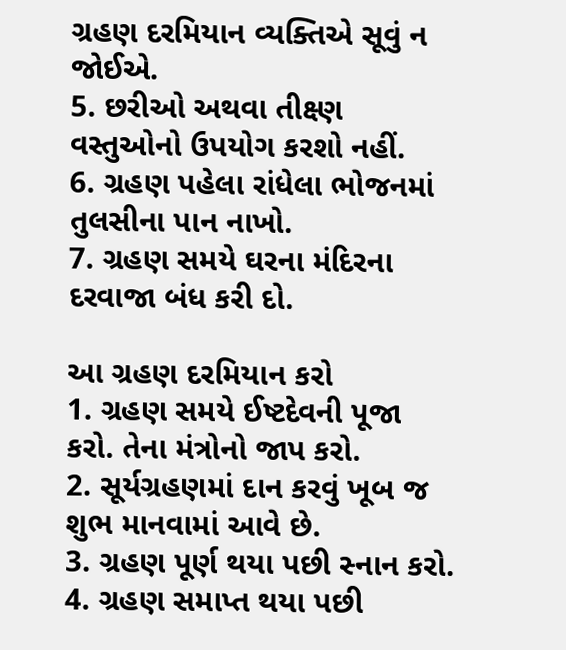ગ્રહણ દરમિયાન વ્યક્તિએ સૂવું ન જોઈએ.
5. છરીઓ અથવા તીક્ષ્ણ વસ્તુઓનો ઉપયોગ કરશો નહીં.
6. ગ્રહણ પહેલા રાંધેલા ભોજનમાં તુલસીના પાન નાખો.
7. ગ્રહણ સમયે ઘરના મંદિરના દરવાજા બંધ કરી દો.

આ ગ્રહણ દરમિયાન કરો
1. ગ્રહણ સમયે ઈષ્ટદેવની પૂજા કરો. તેના મંત્રોનો જાપ કરો.
2. સૂર્યગ્રહણમાં દાન કરવું ખૂબ જ શુભ માનવામાં આવે છે.
3. ગ્રહણ પૂર્ણ થયા પછી સ્નાન કરો.
4. ગ્રહણ સમાપ્ત થયા પછી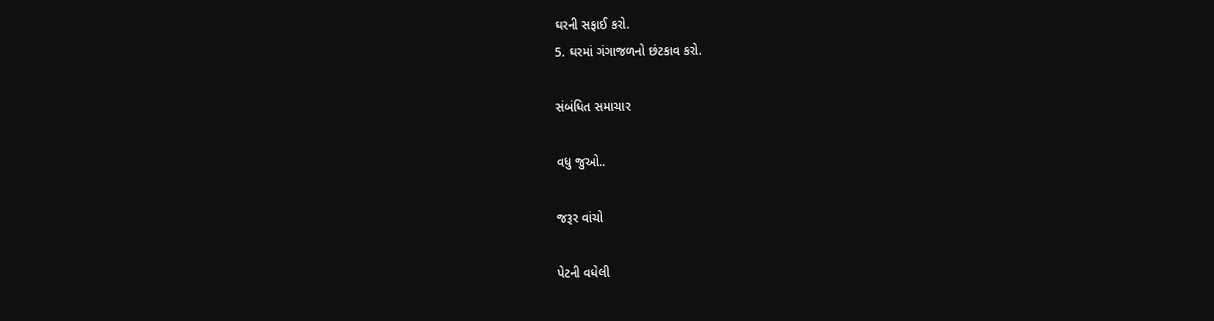ઘરની સફાઈ કરો.
5. ઘરમાં ગંગાજળનો છંટકાવ કરો.

સંબંધિત સમાચાર

વધુ જુઓ..

જરૂર વાંચો

પેટની વધેલી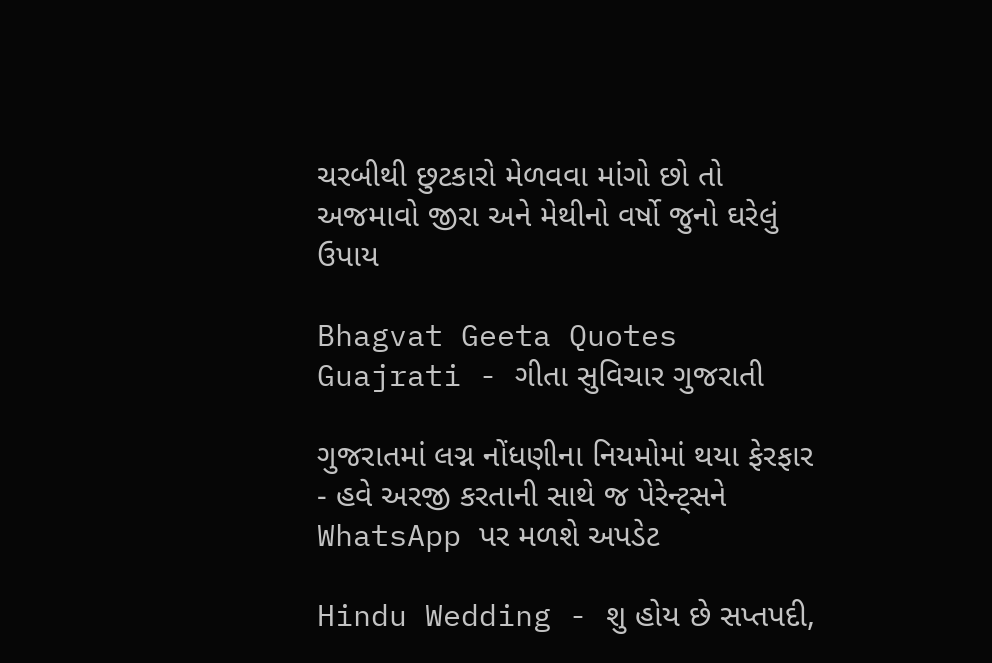ચરબીથી છુટકારો મેળવવા માંગો છો તો અજમાવો જીરા અને મેથીનો વર્ષો જુનો ઘરેલું ઉપાય

Bhagvat Geeta Quotes Guajrati - ગીતા સુવિચાર ગુજરાતી

ગુજરાતમાં લગ્ન નોંધણીના નિયમોમાં થયા ફેરફાર - હવે અરજી કરતાની સાથે જ પેરેન્ટ્સને WhatsApp પર મળશે અપડેટ

Hindu Wedding - શુ હોય છે સપ્તપદી,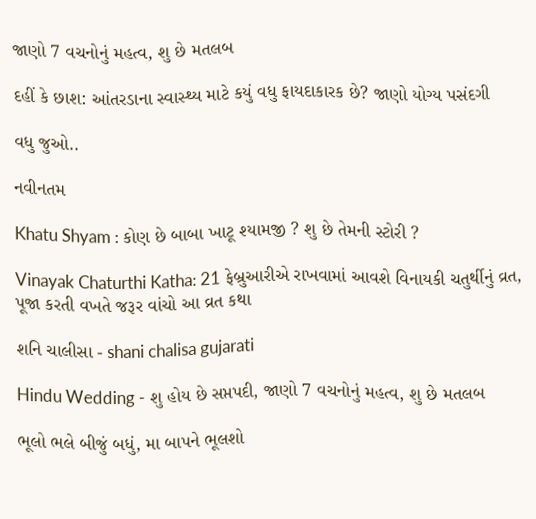જાણો 7 વચનોનું મહત્વ, શુ છે મતલબ

દહીં કે છાશ: આંતરડાના સ્વાસ્થ્ય માટે કયું વધુ ફાયદાકારક છે? જાણો યોગ્ય પસંદગી

વધુ જુઓ..

નવીનતમ

Khatu Shyam : કોણ છે બાબા ખાટૂ શ્યામજી ? શુ છે તેમની સ્ટોરી ?

Vinayak Chaturthi Katha: 21 ફેબ્રુઆરીએ રાખવામાં આવશે વિનાયકી ચતુર્થીનું વ્રત, પૂજા કરતી વખતે જરૂર વાંચો આ વ્રત કથા

શનિ ચાલીસા - shani chalisa gujarati

Hindu Wedding - શુ હોય છે સપ્તપદી, જાણો 7 વચનોનું મહત્વ, શુ છે મતલબ

ભૂલો ભલે બીજું બધું, મા બાપને ભૂલશો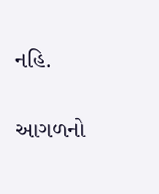નહિ.

આગળનો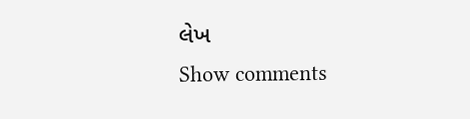લેખ
Show comments